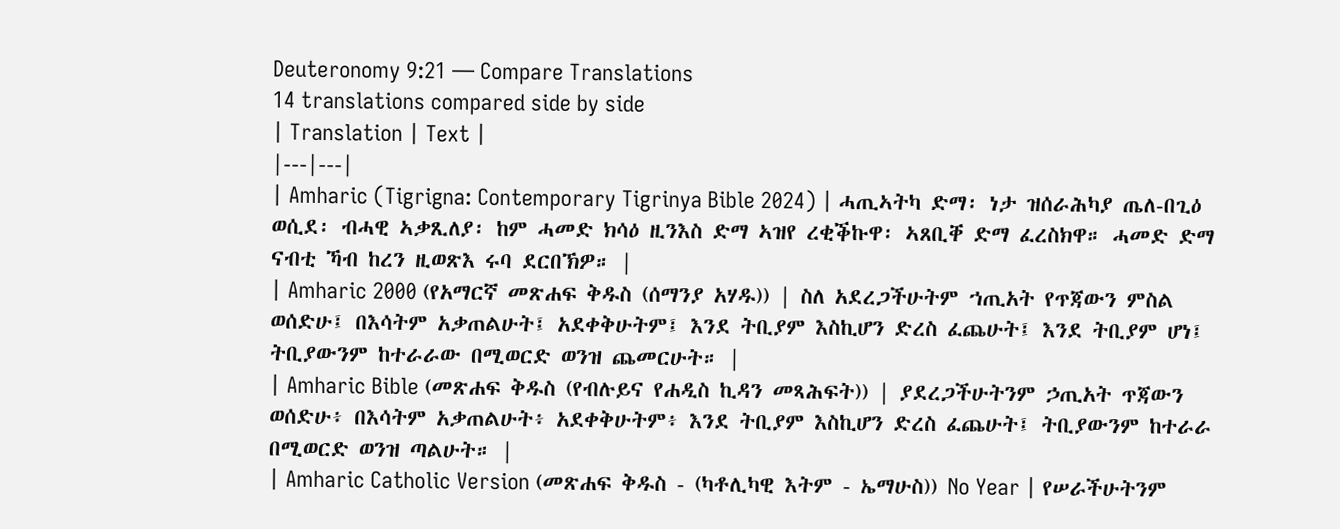Deuteronomy 9:21 — Compare Translations
14 translations compared side by side
| Translation | Text |
|---|---|
| Amharic (Tigrigna: Contemporary Tigrinya Bible 2024) | ሓጢኣትካ ድማ፡ ነታ ዝሰራሕካያ ጤለ-በጊዕ ወሲደ፡ ብሓዊ ኣቃጺለያ፡ ከም ሓመድ ክሳዕ ዚንእስ ድማ ኣዝየ ረቂቕኩዋ፡ ኣጸቢቐ ድማ ፈረስክዋ። ሓመድ ድማ ናብቲ ኻብ ከረን ዚወጽእ ሩባ ደርበኽዎ። |
| Amharic 2000 (የአማርኛ መጽሐፍ ቅዱስ (ሰማንያ አሃዱ)) | ስለ አደረጋችሁትም ኀጢአት የጥጃውን ምስል ወሰድሁ፤ በእሳትም አቃጠልሁት፤ አደቀቅሁትም፤ እንደ ትቢያም እስኪሆን ድረስ ፈጨሁት፤ እንደ ትቢያም ሆነ፤ ትቢያውንም ከተራራው በሚወርድ ወንዝ ጨመርሁት። |
| Amharic Bible (መጽሐፍ ቅዱስ (የብሉይና የሐዲስ ኪዳን መጻሕፍት)) | ያደረጋችሁትንም ኃጢአት ጥጃውን ወሰድሁ፥ በእሳትም አቃጠልሁት፥ አደቀቅሁትም፥ እንደ ትቢያም እስኪሆን ድረስ ፈጨሁት፤ ትቢያውንም ከተራራ በሚወርድ ወንዝ ጣልሁት። |
| Amharic Catholic Version (መጽሐፍ ቅዱስ - (ካቶሊካዊ እትም - ኤማሁስ)) No Year | የሠራችሁትንም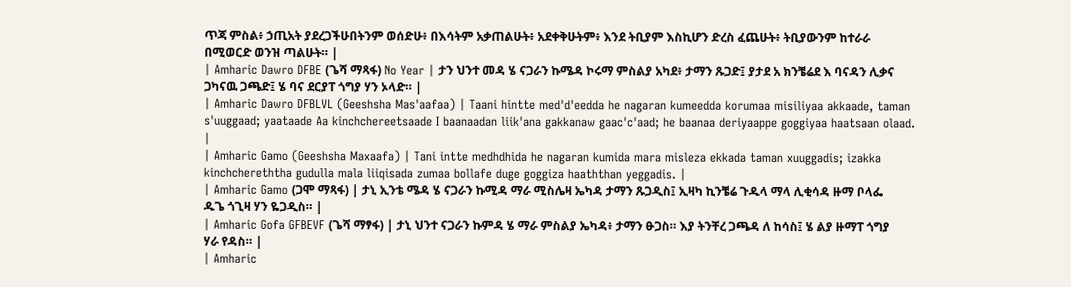ጥጃ ምስል፥ ኃጢአት ያደረጋችሁበትንም ወሰድሁ፥ በእሳትም አቃጠልሁት፥ አደቀቅሁትም፥ እንደ ትቢያም እስኪሆን ድረስ ፈጨሁት፥ ትቢያውንም ከተራራ በሚወርድ ወንዝ ጣልሁት። |
| Amharic Dawro DFBE (ጌሻ ማጻፋ) No Year | ታን ህንተ መዳ ሄ ናጋራን ኩሜዳ ኮሩማ ምስልያ አካደ፥ ታማን ጹጋድ፤ ያታደ አ ክንቼሬደ እ ባናዳን ሊቃና ጋካናዉ ጋጫድ፤ ሄ ባና ደርያፐ ጎግያ ሃን ኦላድ። |
| Amharic Dawro DFBLVL (Geeshsha Mas'aafaa) | Taani hintte med'd'eedda he nagaran kumeedda korumaa misiliyaa akkaade, taman s'uuggaad; yaataade Aa kinchchereetsaade I baanaadan liik'ana gakkanaw gaac'c'aad; he baanaa deriyaappe goggiyaa haatsaan olaad. |
| Amharic Gamo (Geeshsha Maxaafa) | Tani intte medhdhida he nagaran kumida mara misleza ekkada taman xuuggadis; izakka kinchchereththa gudulla mala liiqisada zumaa bollafe duge goggiza haaththan yeggadis. |
| Amharic Gamo (ጋሞ ማጻፋ) | ታኒ ኢንቴ ሜዳ ሄ ናጋራን ኩሚዳ ማራ ሚስሌዛ ኤካዳ ታማን ጹጋዲስ፤ ኢዛካ ኪንቼሬ ጉዱላ ማላ ሊቂሳዳ ዙማ ቦላፌ ዱጌ ጎጊዛ ሃን ዬጋዲስ። |
| Amharic Gofa GFBEVF (ጌሻ ማፃፋ) | ታኒ ህንተ ናጋራን ኩምዳ ሄ ማራ ምስልያ ኤካዳ፥ ታማን ፁጋስ። እያ ትንቸረ ጋጫዳ ለ ከሳስ፤ ሄ ልያ ዙማፐ ጎግያ ሃራ የዳስ። |
| Amharic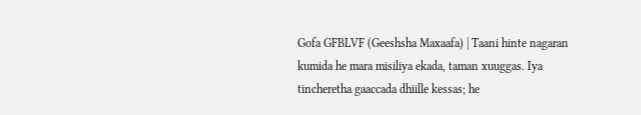Gofa GFBLVF (Geeshsha Maxaafa) | Taani hinte nagaran kumida he mara misiliya ekada, taman xuuggas. Iya tincheretha gaaccada dhiille kessas; he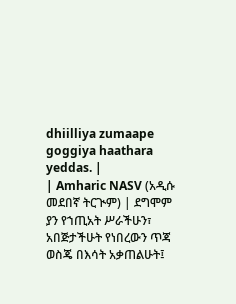dhiilliya zumaape goggiya haathara yeddas. |
| Amharic NASV (አዲሱ መደበኛ ትርጒም) | ደግሞም ያን የኀጢአት ሥራችሁን፣ አበጅታችሁት የነበረውን ጥጃ ወስጄ በእሳት አቃጠልሁት፤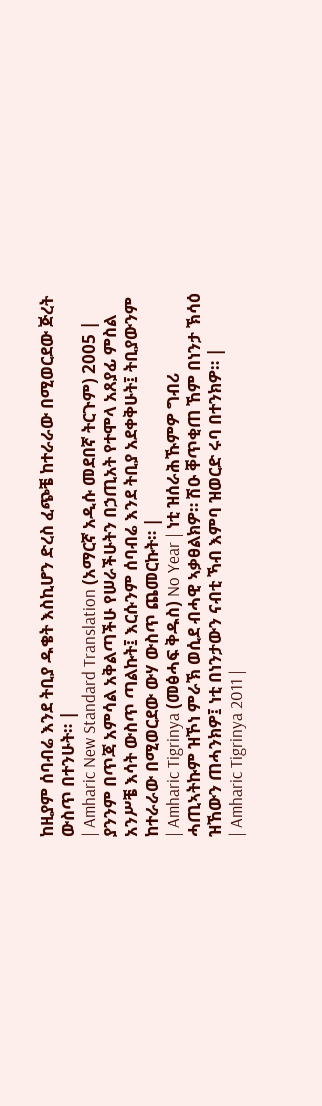ከዚያም ሰባብሬ እንደ ትቢያ ዱቄት እስኪሆን ድረስ ፈጭቼ ከተራራው በሚወርደው ጅረት ውስጥ በተንሁት። |
| Amharic New Standard Translation (አማርኛ አዲሱ መደበኛ ትርጉም) 2005 | ያንንም በጥጃ አምሳል አቅልጣችሁ የሠራችሁትን በኃጢአት የተሞላ አጸያፊ ምስል አንሥቼ እሳት ውስጥ ጣልኩት፤ እርሱንም ሰባብሬ እንደ ትቢያ አደቀቅሁት፤ ትቢያውንም ከተራራው በሚወርደው ውሃ ውስጥ ጨመርኩት። |
| Amharic Tigrinya (መፅሓፍ ቅዱስ) No Year | ነቲ ዝሰራሕኹምዎ ግብሪ ሓጢኣትኩም ዝኾነ ምራኽ ወሲደ ብሓዊ ኣቃፀልክዎ። ሽዑ ቐጥቂጠ ኸም በነንታ ኽሳዕ ዝኸውን ጠሓንክዎ፤ ነቲ በነንታውን ናብቲ ኻብ እምባ ዝወርድ ሩባ በተንክዎ። |
| Amharic Tigrinya 2011 |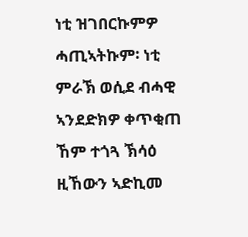ነቲ ዝገበርኩምዎ ሓጢኣትኩም፡ ነቲ ምራኽ ወሲደ ብሓዊ ኣንደድክዎ ቀጥቂጠ ኸም ተጎጓ ኽሳዕ ዚኸውን ኣድኪመ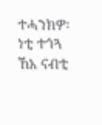ተሓንክዎ፡ ነቲ ተጎጓ ኸአ ናብቲ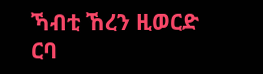ኻብቲ ኸረን ዚወርድ ርባ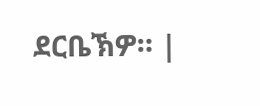ደርቤኽዎ። |